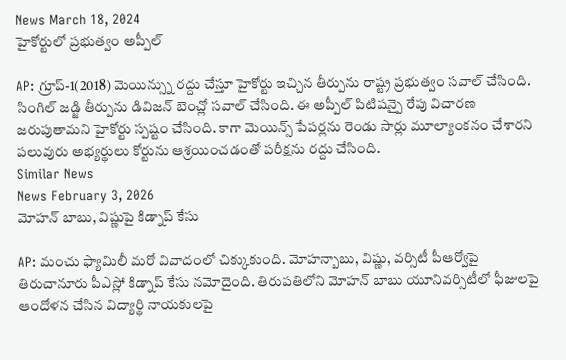News March 18, 2024
హైకోర్టులో ప్రభుత్వం అప్పీల్

AP: గ్రూప్-1(2018) మెయిన్స్ను రద్దు చేస్తూ హైకోర్టు ఇచ్చిన తీర్పును రాష్ట్ర ప్రభుత్వం సవాల్ చేసింది. సింగిల్ జడ్జి తీర్పును డివిజన్ బెంచ్లో సవాల్ చేసింది. ఈ అప్పీల్ పిటిషన్పై రేపు విచారణ జరుపుతామని హైకోర్టు స్పష్టం చేసింది. కాగా మెయిన్స్ పేపర్లను రెండు సార్లు మూల్యాంకనం చేశారని పలువురు అభ్యర్థులు కోర్టును ఆశ్రయించడంతో పరీక్షను రద్దు చేసింది.
Similar News
News February 3, 2026
మోహన్ బాబు, విష్ణుపై కిడ్నాప్ కేసు

AP: మంచు ఫ్యామిలీ మరో వివాదంలో చిక్కుకుంది. మోహన్బాబు, విష్ణు, వర్సిటీ పీఆర్వోపై తిరుచానూరు పీఎస్లో కిడ్నాప్ కేసు నమోదైంది. తిరుపతిలోని మోహన్ బాబు యూనివర్సిటీలో ఫీజులపై ఆందోళన చేసిన విద్యార్థి నాయకులపై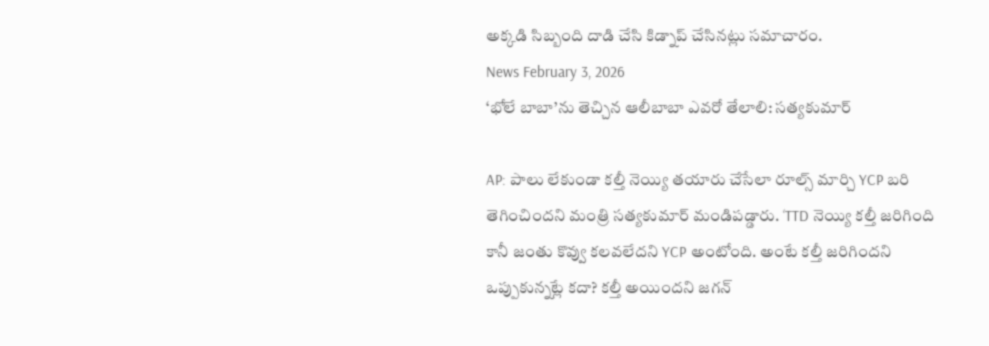అక్కడి సిబ్బంది దాడి చేసి కిడ్నాప్ చేసినట్లు సమాచారం.
News February 3, 2026
‘భోలే బాబా’ను తెచ్చిన ఆలీబాబా ఎవరో తేలాలి: సత్యకుమార్

AP: పాలు లేకుండా కల్తీ నెయ్యి తయారు చేసేలా రూల్స్ మార్చి YCP బరి తెగించిందని మంత్రి సత్యకుమార్ మండిపడ్డారు. ‘TTD నెయ్యి కల్తీ జరిగింది కానీ జంతు కొవ్వు కలవలేదని YCP అంటోంది. అంటే కల్తీ జరిగిందని ఒప్పుకున్నట్లే కదా? కల్తీ అయిందని జగన్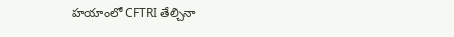హయాంలో CFTRI తేల్చినా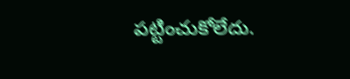పట్టించుకోలేదు.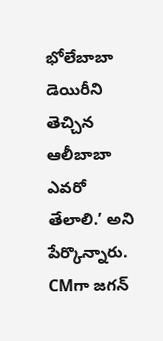భోలేబాబా డెయిరీని తెచ్చిన ఆలీబాబా ఎవరో తేలాలి.’ అని పేర్కొన్నారు. CMగా జగన్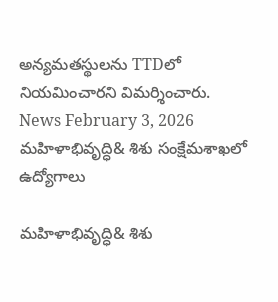అన్యమతస్థులను TTDలో నియమించారని విమర్శించారు.
News February 3, 2026
మహిళాభివృద్ధి& శిశు సంక్షేమశాఖలో ఉద్యోగాలు

మహిళాభివృద్ధి& శిశు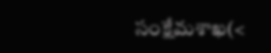సంక్షేమశాఖ(<